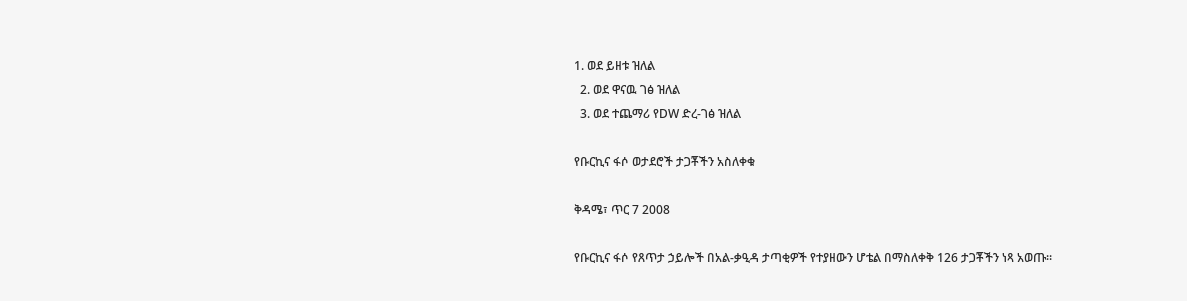1. ወደ ይዘቱ ዝለል
  2. ወደ ዋናዉ ገፅ ዝለል
  3. ወደ ተጨማሪ የDW ድረ-ገፅ ዝለል

የቡርኪና ፋሶ ወታደሮች ታጋቾችን አስለቀቁ

ቅዳሜ፣ ጥር 7 2008

የቡርኪና ፋሶ የጸጥታ ኃይሎች በአል-ቃዒዳ ታጣቂዎች የተያዘውን ሆቴል በማስለቀቅ 126 ታጋቾችን ነጻ አወጡ።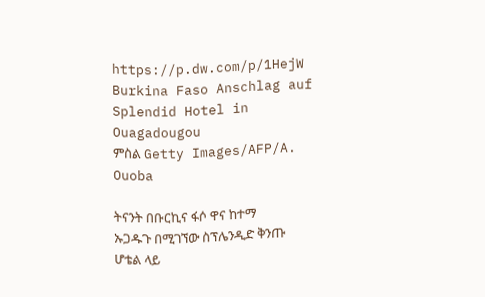https://p.dw.com/p/1HejW
Burkina Faso Anschlag auf Splendid Hotel in Ouagadougou
ምስል Getty Images/AFP/A. Ouoba

ትናንት በቡርኪና ፋሶ ዋና ከተማ ኡጋዱጉ በሚገኘው ስፕሌንዲድ ቅንጡ ሆቴል ላይ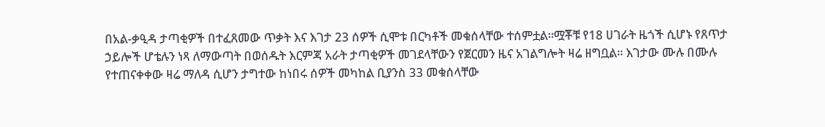በአል-ቃዒዳ ታጣቂዎች በተፈጸመው ጥቃት እና እገታ 23 ሰዎች ሲሞቱ በርካቶች መቁሰላቸው ተሰምቷል።ሟቾቹ የ18 ሀገራት ዜጎች ሲሆኑ የጸጥታ ኃይሎች ሆቴሉን ነጻ ለማውጣት በወሰዱት እርምጃ አራት ታጣቂዎች መገደላቸውን የጀርመን ዜና አገልግሎት ዛሬ ዘግቧል። እገታው ሙሉ በሙሉ የተጠናቀቀው ዛሬ ማለዳ ሲሆን ታግተው ከነበሩ ሰዎች መካከል ቢያንስ 33 መቁሰላቸው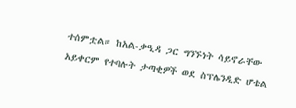ተሰምቷል። ከአል-ቃዒዳ ጋር ግንኙነት ሳይኖራቸው አይቀርም የተባሉት ታጣቂዎች ወደ ስፕሌንዲድ ሆቴል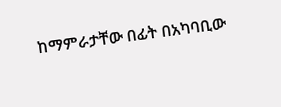ከማምራታቸው በፊት በአካባቢው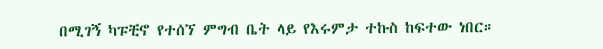በሚገኝ ካፑቺኖ የተሰኘ ምግብ ቤት ላይ የእሩምታ ተኩስ ከፍተው ነበር።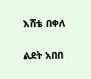እሸቴ በቀለ

ልደት አበበ